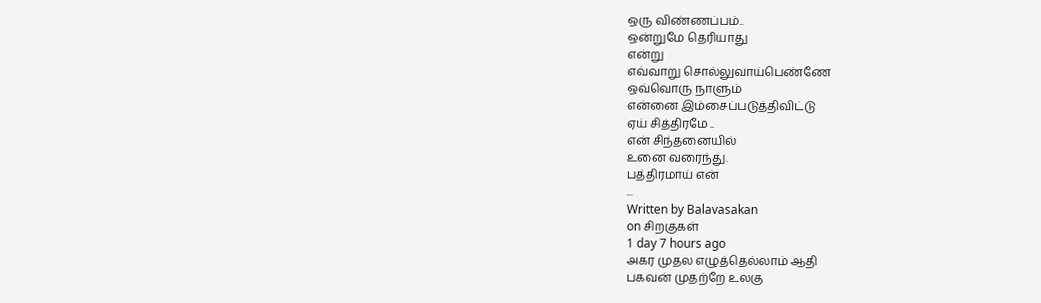ஒரு விண்ணப்பம்..
ஒன்றுமே தெரியாது
என்று
எவ்வாறு சொல்லுவாய்பெண்ணே
ஒவ்வொரு நாளும்
என்னை இம்சைப்படுத்திவிட்டு
ஏய் சித்திரமே ..
என் சிந்தனையில்
உனை வரைந்து.
பத்திரமாய் என்
...
Written by Balavasakan
on சிறகுகள்
1 day 7 hours ago
அகர முதல எழுத்தெல்லாம் ஆதி
பகவன் முதற்றே உலகு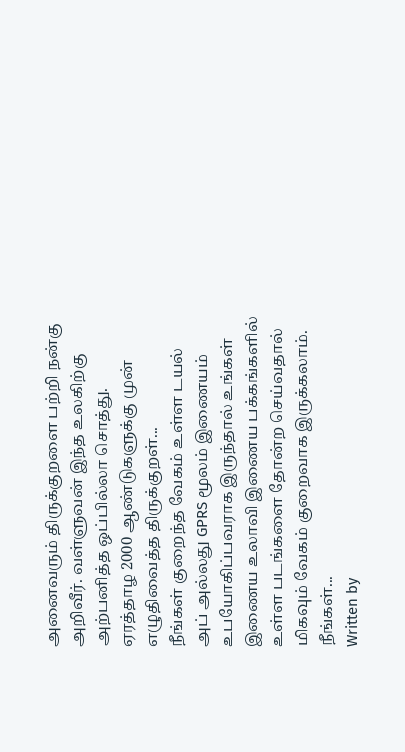அனைவரும் திருக்குறளை பற்றி நன்கு அறிவீர். வள்ளுவன் இந்த உலகிற்கு அற்பனித்த ஒப்பில்லா சொத்து. ஏரத்தாழ 2000 ஆண்டுகளுக்கு முன் எழுதிவைத்த திருக்குறள்...
நீங்கள் குறைந்த வேகம் உள்ள டயல் அப் அல்லது GPRS மூலம் இணையம் உபயோகிப்பவராக இருந்தால் உங்கள் இணைய உலாவி இணைய பக்கங்களில் உள்ள படங்களை தோன்ற செய்வதால் மிகவும் வேகம் குறைவாக இருக்கலாம். நீங்கள்...
Written by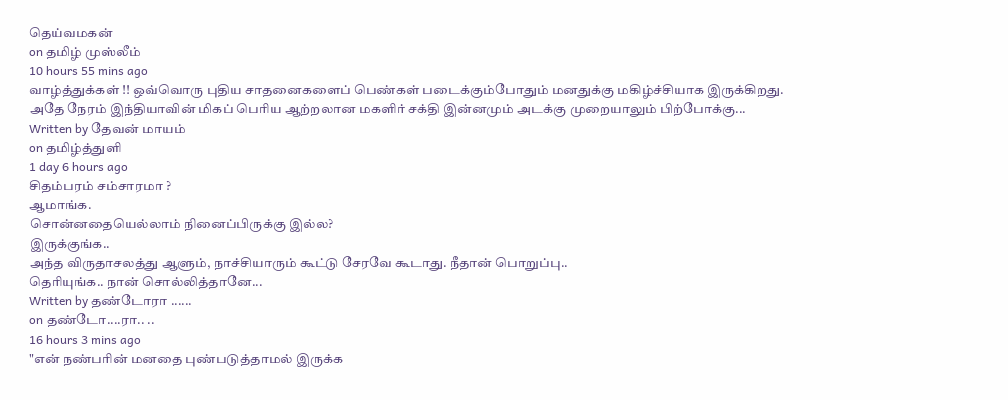தெய்வமகன்
on தமிழ் முஸ்லீம்
10 hours 55 mins ago
வாழ்த்துக்கள் !! ஒவ்வொரு புதிய சாதனைகளைப் பெண்கள் படைக்கும்போதும் மனதுக்கு மகிழ்ச்சியாக இருக்கிறது.
அதே நேரம் இந்தியாவின் மிகப் பெரிய ஆற்றலான மகளிர் சக்தி இன்னமும் அடக்கு முறையாலும் பிற்போக்கு...
Written by தேவன் மாயம்
on தமிழ்த்துளி
1 day 6 hours ago
சிதம்பரம் சம்சாரமா ?
ஆமாங்க.
சொன்னதையெல்லாம் நினைப்பிருக்கு இல்ல?
இருக்குங்க..
அந்த விருதாசலத்து ஆளும், நாச்சியாரும் கூட்டு சேரவே கூடாது. நீதான் பொறுப்பு..
தெரியுங்க.. நான் சொல்லித்தானே...
Written by தண்டோரா ......
on தண்டோ....ரா.. ..
16 hours 3 mins ago
"என் நண்பரின் மனதை புண்படுத்தாமல் இருக்க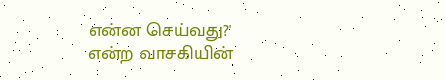என்ன செய்வது?' என்ற வாசகியின்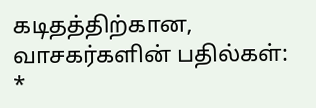கடிதத்திற்கான, வாசகர்களின் பதில்கள்:
*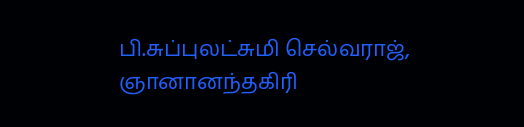பி.சுப்புலட்சுமி செல்வராஜ், ஞானானந்தகிரி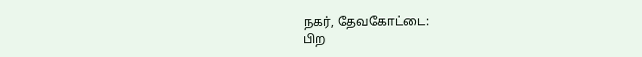நகர், தேவகோட்டை:
பிற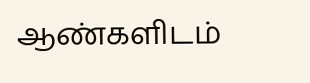ஆண்களிடம்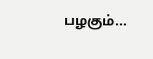பழகும்...